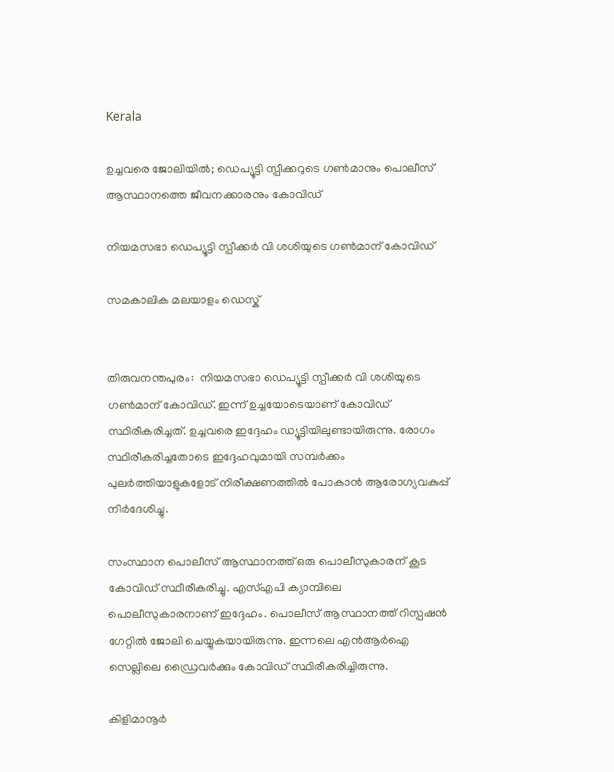Kerala

ഉച്ചവരെ ജോലിയില്‍; ഡെപ്യൂട്ടി സ്പീക്കറുടെ ഗണ്‍മാനും പൊലീസ് ആസ്ഥാനത്തെ ജീവനക്കാരനും കോവിഡ്

നിയമസഭാ ഡെപ്യൂട്ടി സ്പീക്കര്‍ വി ശശിയുടെ ഗണ്‍മാന് കോവിഡ്

സമകാലിക മലയാളം ഡെസ്ക്


തിരുവനന്തപുരം:  നിയമസഭാ ഡെപ്യൂട്ടി സ്പീക്കര്‍ വി ശശിയുടെ ഗണ്‍മാന് കോവിഡ്. ഇന്ന് ഉച്ചയോടെയാണ് കോവിഡ് സ്ഥിരീകരിച്ചത്. ഉച്ചവരെ ഇദ്ദേഹം ഡ്യൂട്ടിയിലുണ്ടായിരുന്നു. രോഗം സ്ഥിരീകരിച്ചതോടെ ഇദ്ദേഹവുമായി സമ്പര്‍ക്കം പുലര്‍ത്തിയാളുകളോട് നിരീക്ഷണത്തില്‍ പോകാന്‍ ആരോഗ്യവകുപ്പ് നിര്‍ദേശിച്ചു.

സംസ്ഥാന പൊലീസ് ആസ്ഥാനത്ത് ഒരു പൊലീസുകാരന് കൂട കോവിഡ് സ്ഥീരീകരിച്ചു. എസ്എപി ക്യാമ്പിലെ പൊലീസുകാരനാണ് ഇദ്ദേഹം. പൊലീസ് ആസ്ഥാനത്ത് റിസ്പഷന്‍ ഗേറ്റില്‍ ജോലി ചെയ്യുകയായിരുന്നു. ഇന്നലെ എന്‍ആര്‍ഐ സെല്ലിലെ ഡ്രൈവര്‍ക്കും കോവിഡ് സ്ഥിരീകരിച്ചിരുന്നു.

കിളിമാനൂര്‍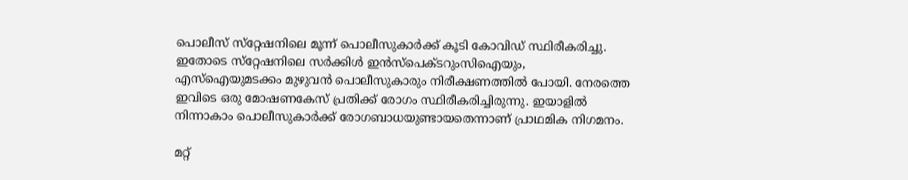പൊലീസ് സ്‌റ്റേഷനിലെ മൂന്ന് പൊലീസുകാര്‍ക്ക് കൂടി കോവിഡ് സ്ഥിരീകരിച്ചു. ഇതോടെ സ്‌റ്റേഷനിലെ സര്‍ക്കിള്‍ ഇന്‍സ്‌പെക്ടറുംസിഐയും, എസ്‌ഐയുമടക്കം മുഴുവന്‍ പൊലീസുകാരും നിരീക്ഷണത്തില്‍ പോയി. നേരത്തെ ഇവിടെ ഒരു മോഷണകേസ് പ്രതിക്ക് രോഗം സ്ഥിരീകരിച്ചിരുന്നു. ഇയാളില്‍ നിന്നാകാം പൊലീസുകാര്‍ക്ക് രോഗബാധയുണ്ടായതെന്നാണ് പ്രാഥമിക നിഗമനം.

മറ്റ്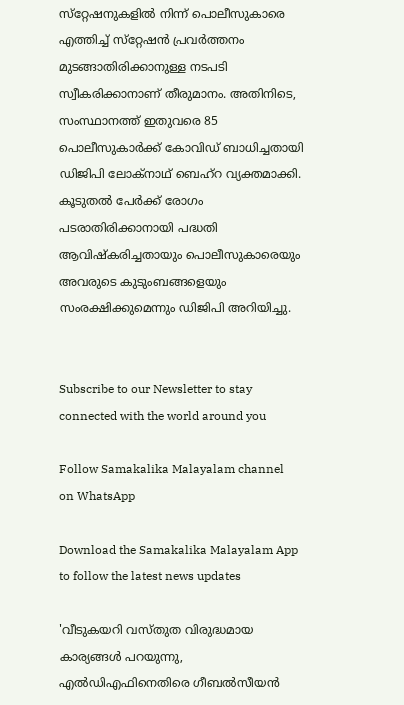സ്‌റ്റേഷനുകളില്‍ നിന്ന് പൊലീസുകാരെ എത്തിച്ച് സ്‌റ്റേഷന്‍ പ്രവര്‍ത്തനം മുടങ്ങാതിരിക്കാനുള്ള നടപടി സ്വീകരിക്കാനാണ് തീരുമാനം. അതിനിടെ, സംസ്ഥാനത്ത് ഇതുവരെ 85 പൊലീസുകാര്‍ക്ക് കോവിഡ് ബാധിച്ചതായി ഡിജിപി ലോക്‌നാഥ് ബെഹ്‌റ വ്യക്തമാക്കി. കൂടുതല്‍ പേര്‍ക്ക് രോഗം പടരാതിരിക്കാനായി പദ്ധതി ആവിഷ്‌കരിച്ചതായും പൊലീസുകാരെയും അവരുടെ കുടുംബങ്ങളെയും സംരക്ഷിക്കുമെന്നും ഡിജിപി അറിയിച്ചു.


Subscribe to our Newsletter to stay connected with the world around you

Follow Samakalika Malayalam channel on WhatsApp

Download the Samakalika Malayalam App to follow the latest news updates

'വീടുകയറി വസ്തുത വിരുദ്ധമായ കാര്യങ്ങള്‍ പറയുന്നു, എല്‍ഡിഎഫിനെതിരെ ഗീബല്‍സീയന്‍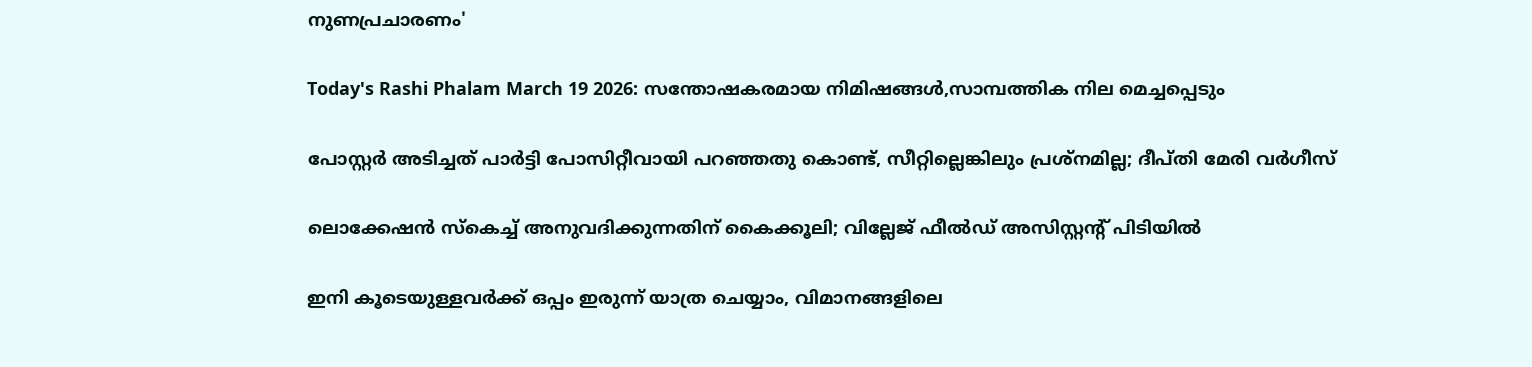നുണപ്രചാരണം'

Today's Rashi Phalam March 19 2026: സന്തോഷകരമായ നിമിഷങ്ങൾ,സാമ്പത്തിക നില മെച്ചപ്പെടും

പോസ്റ്റര്‍ അടിച്ചത് പാര്‍ട്ടി പോസിറ്റീവായി പറഞ്ഞതു കൊണ്ട്, സീറ്റില്ലെങ്കിലും പ്രശ്‌നമില്ല; ദീപ്തി മേരി വര്‍ഗീസ്

ലൊക്കേഷന്‍ സ്‌കെച്ച് അനുവദിക്കുന്നതിന് കൈക്കൂലി; വില്ലേജ് ഫീല്‍ഡ് അസിസ്റ്റന്റ് പിടിയില്‍

ഇനി കൂടെയുള്ളവര്‍ക്ക് ഒപ്പം ഇരുന്ന് യാത്ര ചെയ്യാം, വിമാനങ്ങളിലെ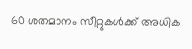60 ശതമാനം സീറ്റുകള്‍ക്ക് അധിക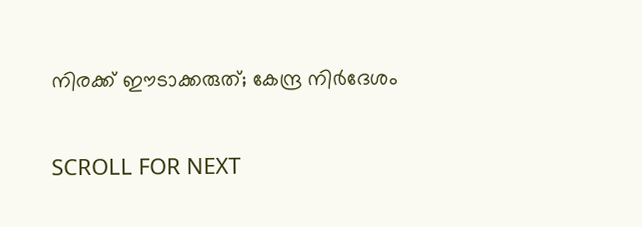നിരക്ക് ഈടാക്കരുത്; കേന്ദ്ര നിര്‍ദേശം

SCROLL FOR NEXT